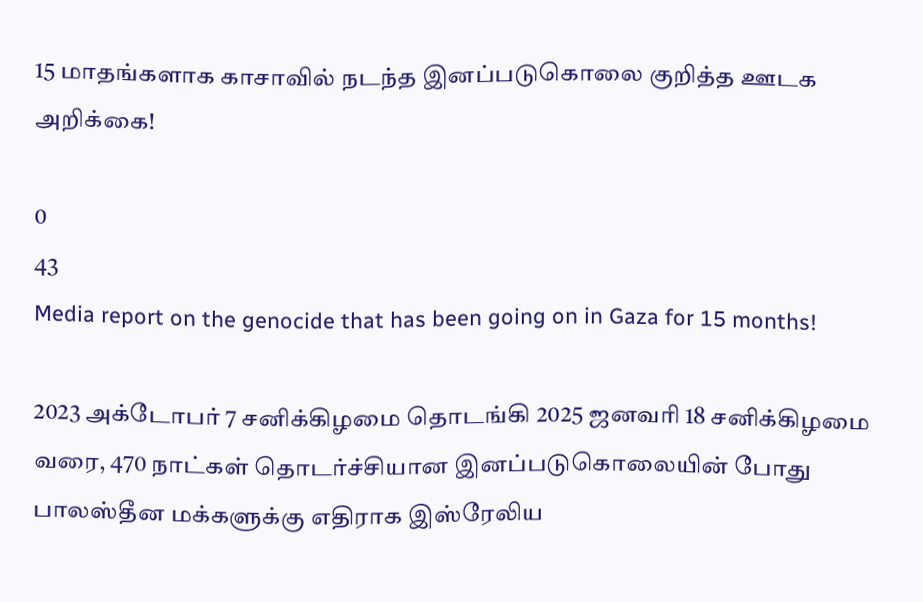15 மாதங்களாக காசாவில் நடந்த இனப்படுகொலை குறித்த ஊடக அறிக்கை!

0
43
Media report on the genocide that has been going on in Gaza for 15 months!

2023 அக்டோபர் 7 சனிக்கிழமை தொடங்கி 2025 ஜனவரி 18 சனிக்கிழமை வரை, 470 நாட்கள் தொடர்ச்சியான இனப்படுகொலையின் போது பாலஸ்தீன மக்களுக்கு எதிராக இஸ்ரேலிய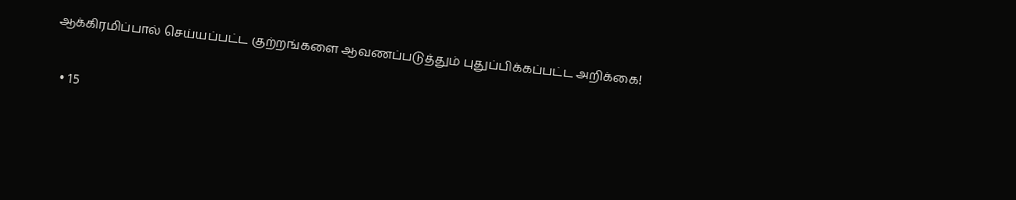ஆக்கிரமிப்பால் செய்யப்பட்ட குற்றங்களை ஆவணப்படுத்தும் புதுப்பிக்கப்பட்ட அறிக்கை!

  • 15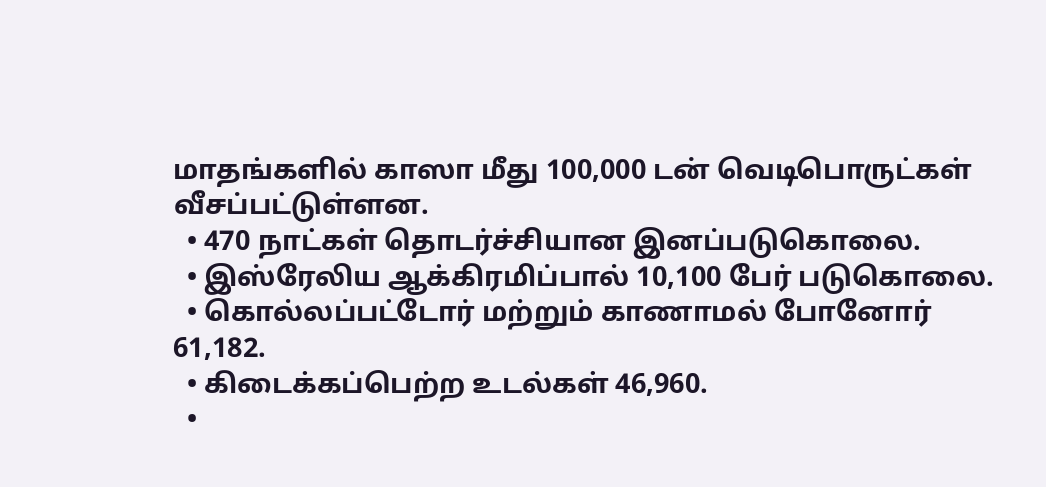மாதங்களில் காஸா மீது 100,000 டன் வெடிபொருட்கள் வீசப்பட்டுள்ளன.
  • 470 நாட்கள் தொடர்ச்சியான இனப்படுகொலை.
  • இஸ்ரேலிய ஆக்கிரமிப்பால் 10,100 பேர் படுகொலை.
  • கொல்லப்பட்டோர் மற்றும் காணாமல் போனோர் 61,182.
  • கிடைக்கப்பெற்ற உடல்கள் 46,960.
  •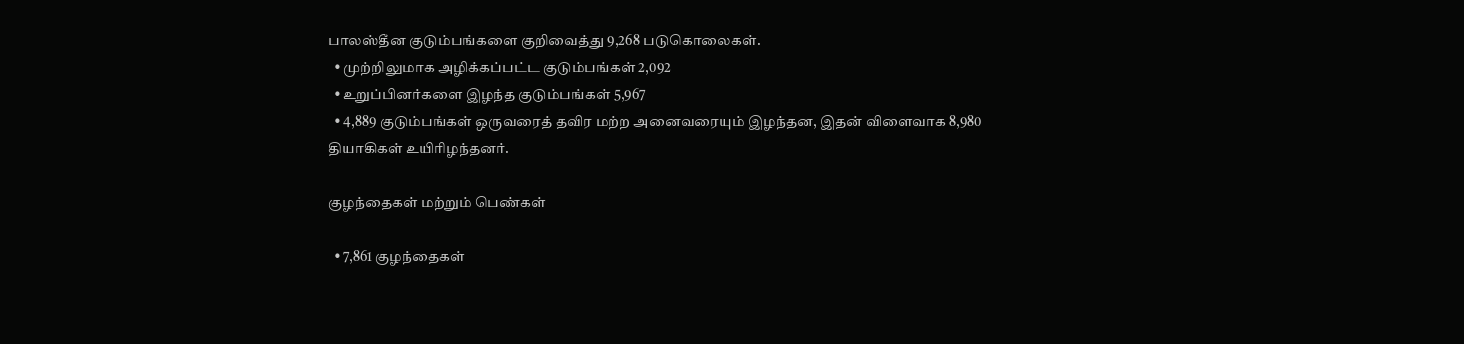பாலஸ்தீன குடும்பங்களை குறிவைத்து 9,268 படுகொலைகள்.
  • முற்றிலுமாக அழிக்கப்பட்ட குடும்பங்கள் 2,092
  • உறுப்பினர்களை இழந்த குடும்பங்கள் 5,967
  • 4,889 குடும்பங்கள் ஒருவரைத் தவிர மற்ற அனைவரையும் இழந்தன, இதன் விளைவாக 8,980 தியாகிகள் உயிரிழந்தனர்.

குழந்தைகள் மற்றும் பெண்கள்

  • 7,861 குழந்தைகள்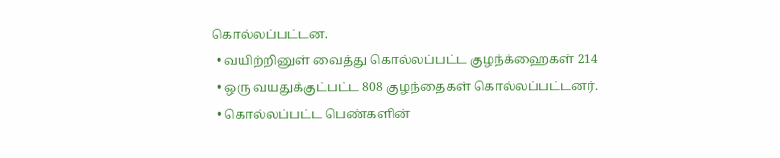கொல்லப்பட்டன.
  • வயிற்றினுள் வைத்து கொல்லப்பட்ட குழந்க்ஹைகள் 214
  • ஒரு வயதுக்குட்பட்ட 808 குழந்தைகள் கொல்லப்பட்டனர்.
  • கொல்லப்பட்ட பெண்களின்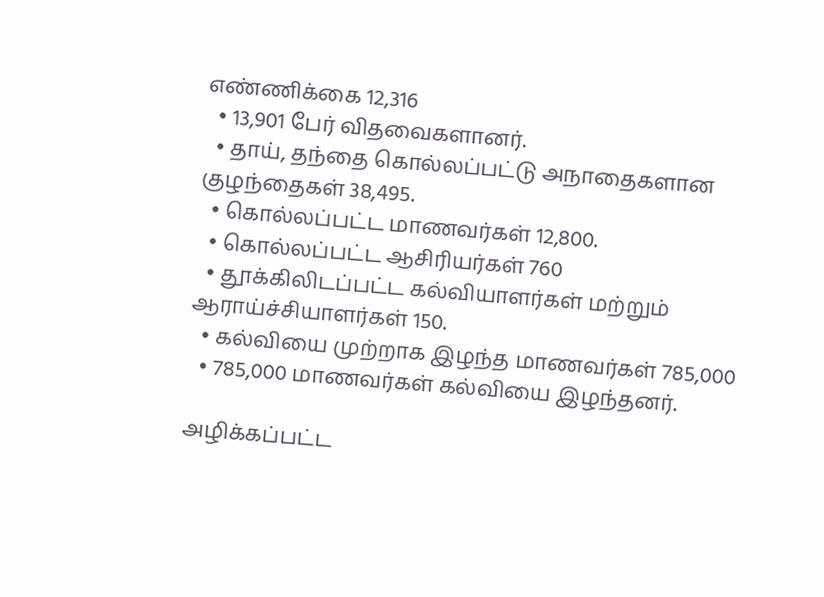எண்ணிக்கை 12,316
  • 13,901 பேர் விதவைகளானர்.
  • தாய், தந்தை கொல்லப்பட்டு அநாதைகளான குழந்தைகள் 38,495.
  • கொல்லப்பட்ட மாணவர்கள் 12,800.
  • கொல்லப்பட்ட ஆசிரியர்கள் 760
  • தூக்கிலிடப்பட்ட கல்வியாளர்கள் மற்றும் ஆராய்ச்சியாளர்கள் 150.
  • கல்வியை முற்றாக இழந்த மாணவர்கள் 785,000
  • 785,000 மாணவர்கள் கல்வியை இழந்தனர்.

அழிக்கப்பட்ட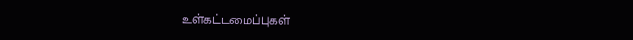உள்கட்டமைப்புகள்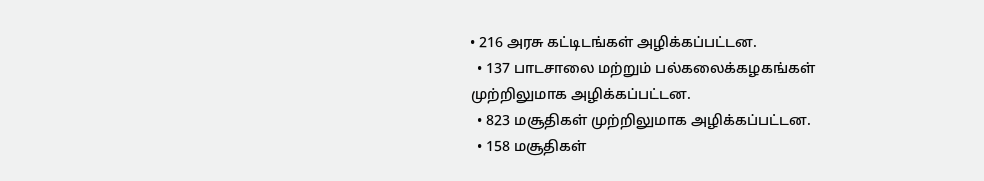• 216 அரசு கட்டிடங்கள் அழிக்கப்பட்டன.
  • 137 பாடசாலை மற்றும் பல்கலைக்கழகங்கள் முற்றிலுமாக அழிக்கப்பட்டன.
  • 823 மசூதிகள் முற்றிலுமாக அழிக்கப்பட்டன.
  • 158 மசூதிகள்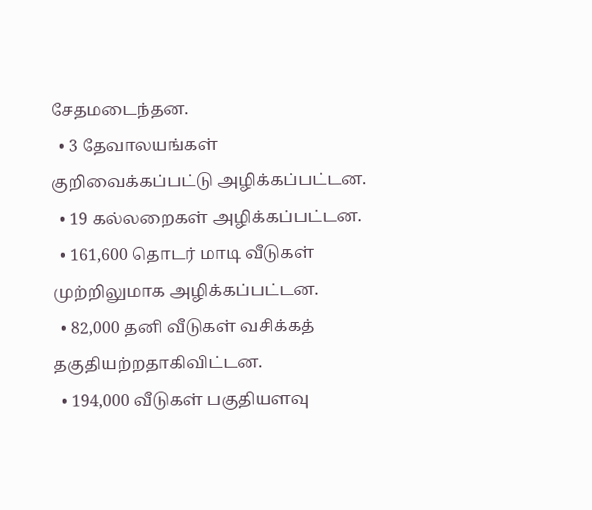சேதமடைந்தன.
  • 3 தேவாலயங்கள் குறிவைக்கப்பட்டு அழிக்கப்பட்டன.
  • 19 கல்லறைகள் அழிக்கப்பட்டன.
  • 161,600 தொடர் மாடி வீடுகள் முற்றிலுமாக அழிக்கப்பட்டன.
  • 82,000 தனி வீடுகள் வசிக்கத் தகுதியற்றதாகிவிட்டன.
  • 194,000 வீடுகள் பகுதியளவு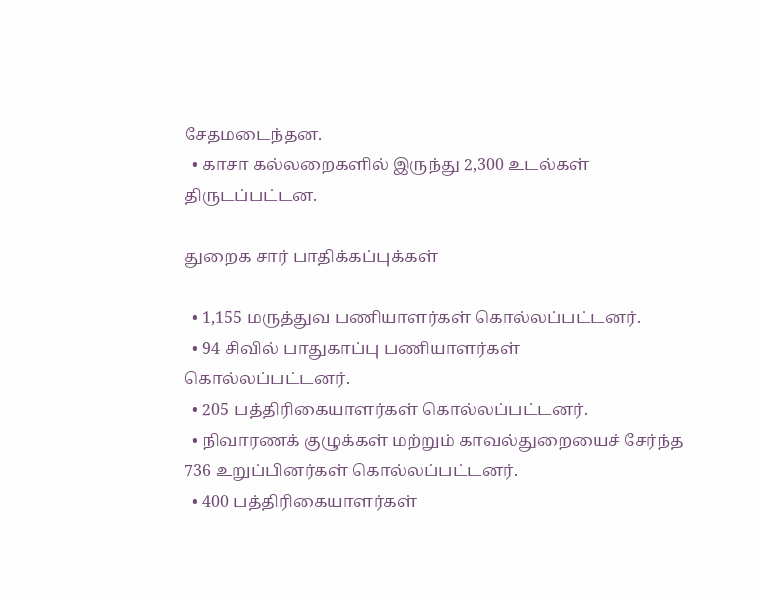சேதமடைந்தன.
  • காசா கல்லறைகளில் இருந்து 2,300 உடல்கள் திருடப்பட்டன.

துறைக சார் பாதிக்கப்புக்கள்

  • 1,155 மருத்துவ பணியாளர்கள் கொல்லப்பட்டனர்.
  • 94 சிவில் பாதுகாப்பு பணியாளர்கள் கொல்லப்பட்டனர்.
  • 205 பத்திரிகையாளர்கள் கொல்லப்பட்டனர்.
  • நிவாரணக் குழுக்கள் மற்றும் காவல்துறையைச் சேர்ந்த 736 உறுப்பினர்கள் கொல்லப்பட்டனர்.
  • 400 பத்திரிகையாளர்கள்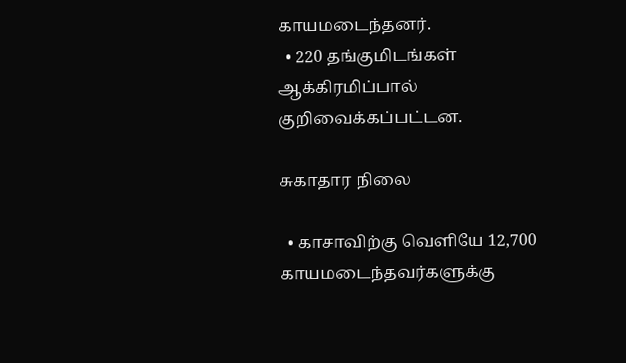காயமடைந்தனர்.
  • 220 தங்குமிடங்கள் ஆக்கிரமிப்பால் குறிவைக்கப்பட்டன.

சுகாதார நிலை

  • காசாவிற்கு வெளியே 12,700 காயமடைந்தவர்களுக்கு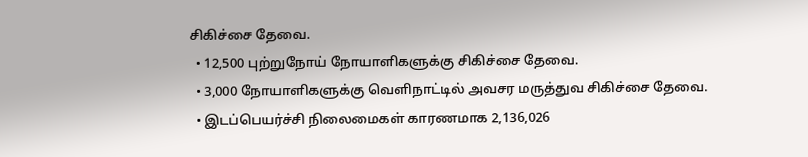சிகிச்சை தேவை.
  • 12,500 புற்றுநோய் நோயாளிகளுக்கு சிகிச்சை தேவை.
  • 3,000 நோயாளிகளுக்கு வெளிநாட்டில் அவசர மருத்துவ சிகிச்சை தேவை.
  • இடப்பெயர்ச்சி நிலைமைகள் காரணமாக 2,136,026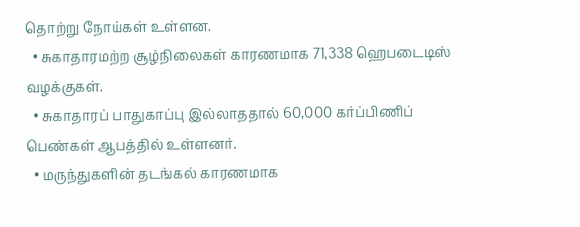தொற்று நோய்கள் உள்ளன.
  • சுகாதாரமற்ற சூழ்நிலைகள் காரணமாக 71,338 ஹெபடைடிஸ் வழக்குகள்.
  • சுகாதாரப் பாதுகாப்பு இல்லாததால் 60,000 கர்ப்பிணிப் பெண்கள் ஆபத்தில் உள்ளனர்.
  • மருந்துகளின் தடங்கல் காரணமாக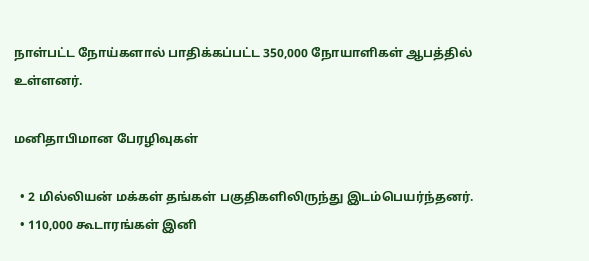நாள்பட்ட நோய்களால் பாதிக்கப்பட்ட 350,000 நோயாளிகள் ஆபத்தில் உள்ளனர்.

மனிதாபிமான பேரழிவுகள்

  • 2 மில்லியன் மக்கள் தங்கள் பகுதிகளிலிருந்து இடம்பெயர்ந்தனர்.
  • 110,000 கூடாரங்கள் இனி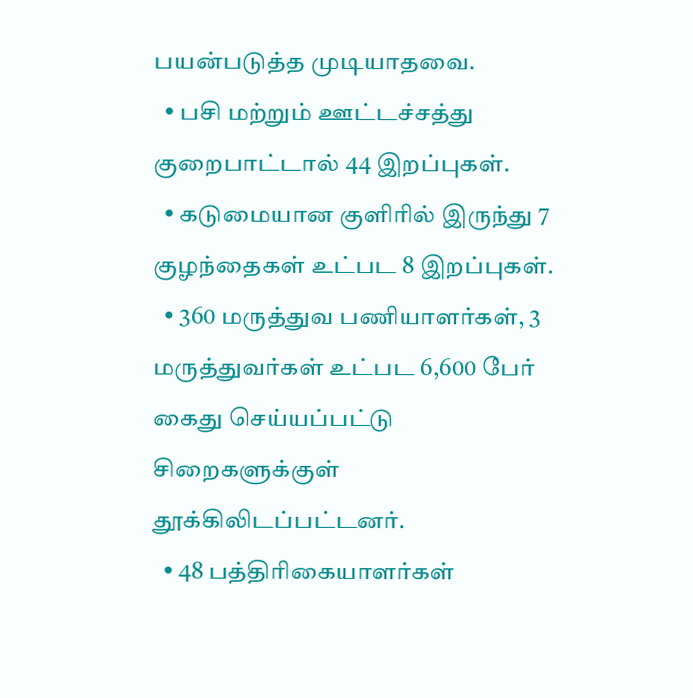பயன்படுத்த முடியாதவை.
  • பசி மற்றும் ஊட்டச்சத்து குறைபாட்டால் 44 இறப்புகள்.
  • கடுமையான குளிரில் இருந்து 7 குழந்தைகள் உட்பட 8 இறப்புகள்.
  • 360 மருத்துவ பணியாளர்கள், 3 மருத்துவர்கள் உட்பட 6,600 பேர் கைது செய்யப்பட்டு சிறைகளுக்குள் தூக்கிலிடப்பட்டனர்.
  • 48 பத்திரிகையாளர்கள்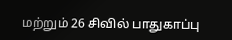மற்றும் 26 சிவில் பாதுகாப்பு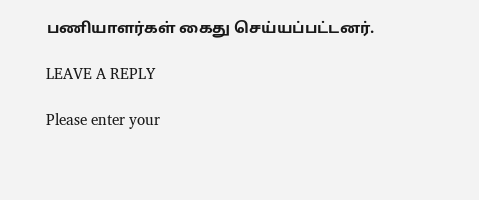பணியாளர்கள் கைது செய்யப்பட்டனர்.

LEAVE A REPLY

Please enter your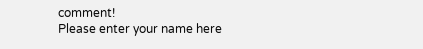comment!
Please enter your name here